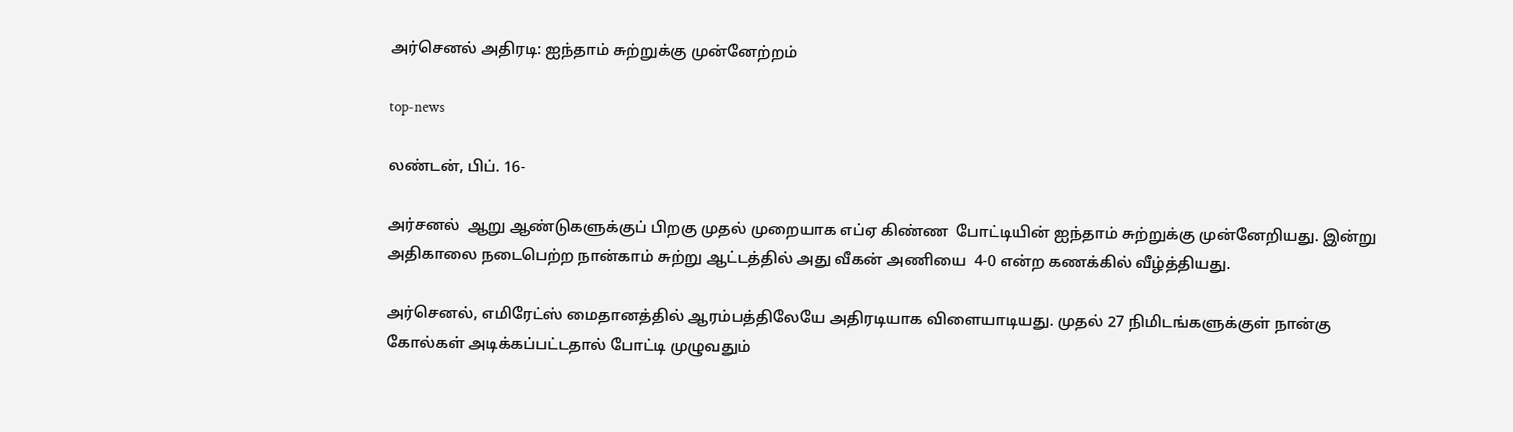அர்செனல் அதிரடி: ஐந்தாம் சுற்றுக்கு முன்னேற்றம்

top-news

லண்டன், பிப். 16-

அர்சனல்  ஆறு ஆண்டுகளுக்குப் பிறகு முதல் முறையாக எப்ஏ கிண்ண  போட்டியின் ஐந்தாம் சுற்றுக்கு முன்னேறியது. இன்று அதிகாலை நடைபெற்ற நான்காம் சுற்று ஆட்டத்தில் அது வீகன் அணியை  4-0 என்ற கணக்கில் வீழ்த்தியது.

அர்செனல், எமிரேட்ஸ் மைதானத்தில் ஆரம்பத்திலேயே அதிரடியாக விளையாடியது. முதல் 27 நிமிடங்களுக்குள் நான்கு கோல்கள் அடிக்கப்பட்டதால் போட்டி முழுவதும்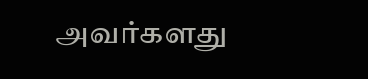அவர்களது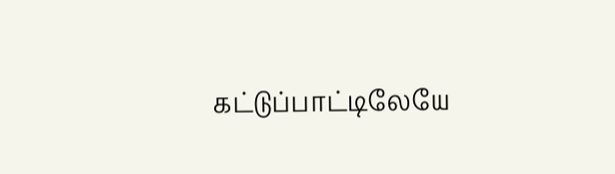கட்டுப்பாட்டிலேயே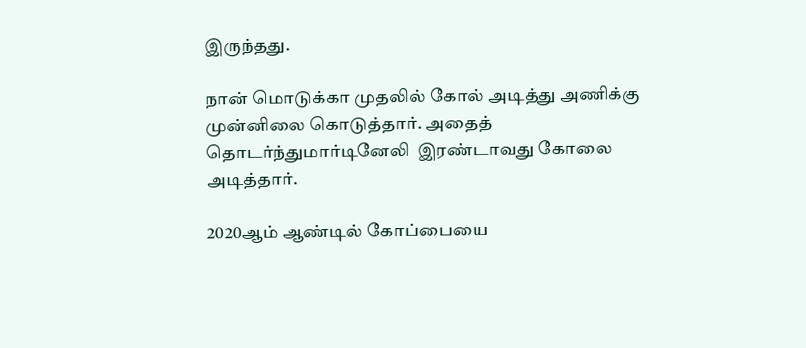இருந்தது.

நான் மொடுக்கா முதலில் கோல் அடித்து அணிக்கு முன்னிலை கொடுத்தார். அதைத் தொடர்ந்துமார்டினேலி  இரண்டாவது கோலை அடித்தார்.

2020ஆம் ஆண்டில் கோப்பையை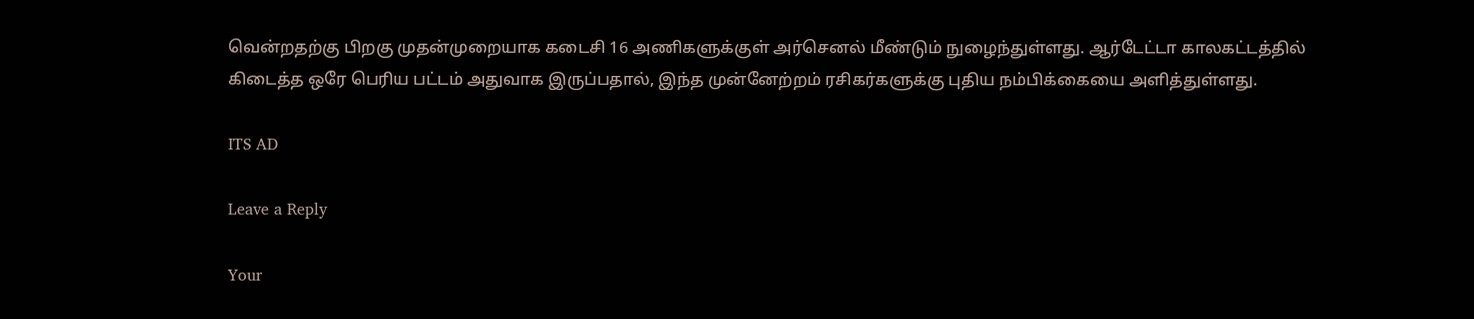வென்றதற்கு பிறகு முதன்முறையாக கடைசி 16 அணிகளுக்குள் அர்செனல் மீண்டும் நுழைந்துள்ளது. ஆர்டேட்டா காலகட்டத்தில் கிடைத்த ஒரே பெரிய பட்டம் அதுவாக இருப்பதால், இந்த முன்னேற்றம் ரசிகர்களுக்கு புதிய நம்பிக்கையை அளித்துள்ளது.

ITS AD

Leave a Reply

Your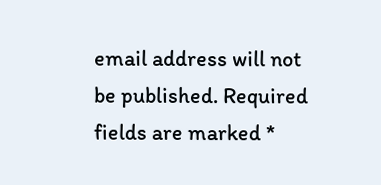email address will not be published. Required fields are marked *